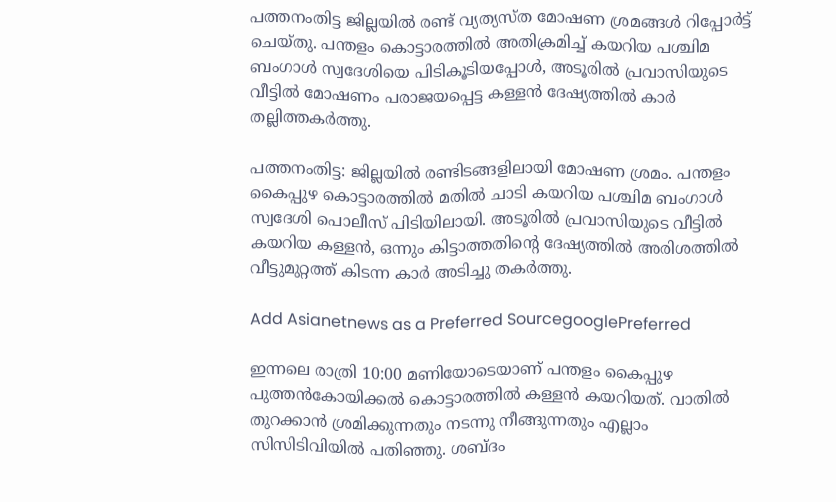പത്തനംതിട്ട ജില്ലയിൽ രണ്ട് വ്യത്യസ്ത മോഷണ ശ്രമങ്ങൾ റിപ്പോർട്ട് ചെയ്തു. പന്തളം കൊട്ടാരത്തിൽ അതിക്രമിച്ച് കയറിയ പശ്ചിമ ബംഗാൾ സ്വദേശിയെ പിടികൂടിയപ്പോൾ, അടൂരിൽ പ്രവാസിയുടെ വീട്ടിൽ മോഷണം പരാജയപ്പെട്ട കള്ളൻ ദേഷ്യത്തിൽ കാർ തല്ലിത്തകർത്തു.

പത്തനംതിട്ട: ജില്ലയിൽ രണ്ടിടങ്ങളിലായി മോഷണ ശ്രമം. പന്തളം കൈപ്പുഴ കൊട്ടാരത്തിൽ മതിൽ ചാടി കയറിയ പശ്ചിമ ബംഗാൾ സ്വദേശി പൊലീസ് പിടിയിലായി. അടൂരിൽ പ്രവാസിയുടെ വീട്ടിൽ കയറിയ കള്ളൻ, ഒന്നും കിട്ടാത്തതിന്‍റെ ദേഷ്യത്തിൽ അരിശത്തിൽ വീട്ടുമുറ്റത്ത് കിടന്ന കാർ അടിച്ചു തകർത്തു.

Add Asianetnews as a Preferred SourcegooglePreferred

ഇന്നലെ രാത്രി 10:00 മണിയോടെയാണ് പന്തളം കൈപ്പുഴ പുത്തൻകോയിക്കൽ കൊട്ടാരത്തിൽ കള്ളൻ കയറിയത്. വാതിൽ തുറക്കാൻ ശ്രമിക്കുന്നതും നടന്നു നീങ്ങുന്നതും എല്ലാം സിസിടിവിയിൽ പതിഞ്ഞു. ശബ്ദം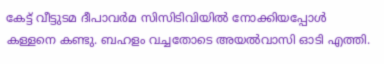കേട്ട് വീട്ടുടമ ദീപാവര്‍മ സിസിടിവിയിൽ നോക്കിയപ്പോൾ കള്ളനെ കണ്ടു. ബഹളം വച്ചതോടെ അയൽവാസി ഓടി എത്തി.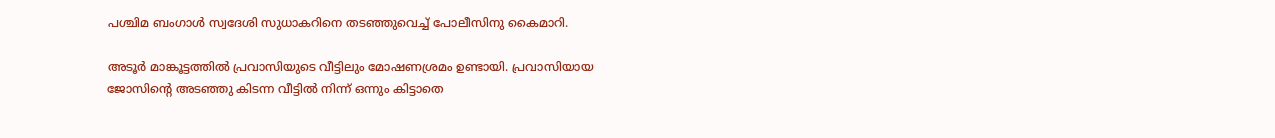പശ്ചിമ ബംഗാൾ സ്വദേശി സുധാകറിനെ തടഞ്ഞുവെച്ച് പോലീസിനു കൈമാറി.

അടൂർ മാങ്കൂട്ടത്തിൽ പ്രവാസിയുടെ വീട്ടിലും മോഷണശ്രമം ഉണ്ടായി. പ്രവാസിയായ ജോസിന്റെ അടഞ്ഞു കിടന്ന വീട്ടിൽ നിന്ന് ഒന്നും കിട്ടാതെ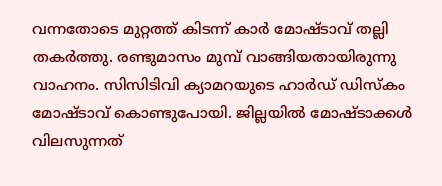വന്നതോടെ മുറ്റത്ത് കിടന്ന് കാർ മോഷ്ടാവ് തല്ലി തകർത്തു. രണ്ടുമാസം മുമ്പ് വാങ്ങിയതായിരുന്നു വാഹനം. സിസിടിവി ക്യാമറയുടെ ഹാർഡ് ഡിസ്കം മോഷ്ടാവ് കൊണ്ടുപോയി. ജില്ലയിൽ മോഷ്ടാക്കൾ വിലസുന്നത്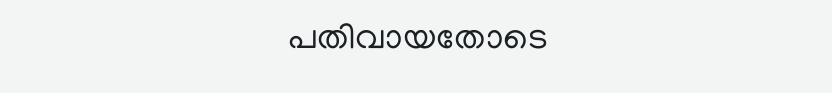പതിവായതോടെ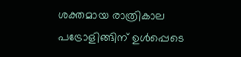ശക്തമായ രാത്രികാല പട്രോളിങ്ങിന് ഉൾപ്പെടെ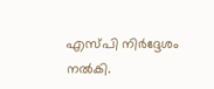എസ്പി നിർദ്ദേശം നൽകി.